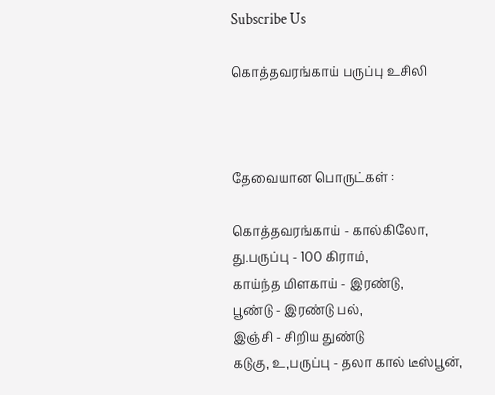Subscribe Us

கொத்தவரங்காய் பருப்பு உசிலி



தேவையான பொருட்கள் :

கொத்தவரங்காய் - கால்கிலோ,
து.பருப்பு - 100 கிராம்,
காய்ந்த மிளகாய் - இரண்டு,
பூண்டு - இரண்டு பல்,
இஞ்சி - சிறிய துண்டு
கடுகு, உ,பருப்பு - தலா கால் டீஸ்பூன்,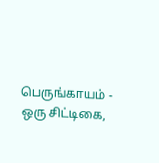பெருங்காயம் - ஒரு சிட்டிகை,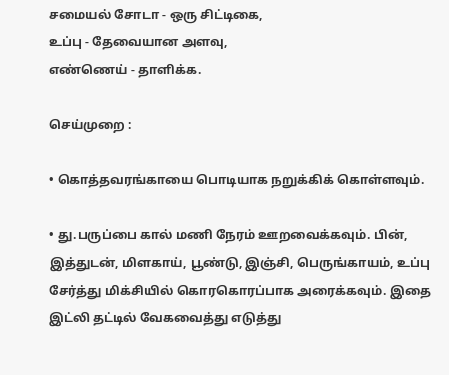சமையல் சோடா - ஒரு சிட்டிகை,
உப்பு - தேவையான அளவு,
எண்ணெய் - தாளிக்க.

செய்முறை :

• கொத்தவரங்காயை பொடியாக நறுக்கிக் கொள்ளவும்.

• து.பருப்பை கால் மணி நேரம் ஊறவைக்கவும். பின், இத்துடன், மிளகாய், பூண்டு, இஞ்சி, பெருங்காயம், உப்பு சேர்த்து மிக்சியில் கொரகொரப்பாக அரைக்கவும். இதை இட்லி தட்டில் வேகவைத்து எடுத்து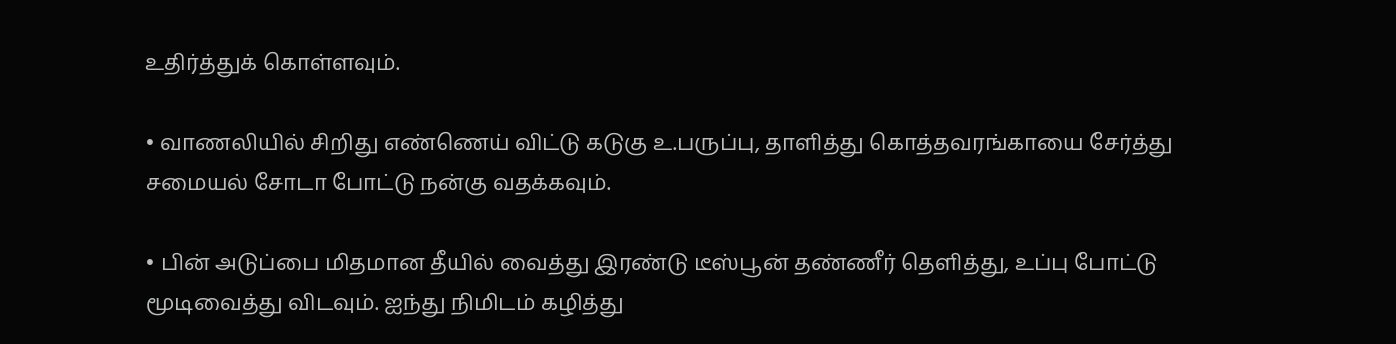உதிர்த்துக் கொள்ளவும்.

• வாணலியில் சிறிது எண்ணெய் விட்டு கடுகு உ.பருப்பு, தாளித்து கொத்தவரங்காயை சேர்த்து சமையல் சோடா போட்டு நன்கு வதக்கவும்.

• பின் அடுப்பை மிதமான தீயில் வைத்து இரண்டு டீஸ்பூன் தண்ணீர் தெளித்து, உப்பு போட்டு மூடிவைத்து விடவும். ஐந்து நிமிடம் கழித்து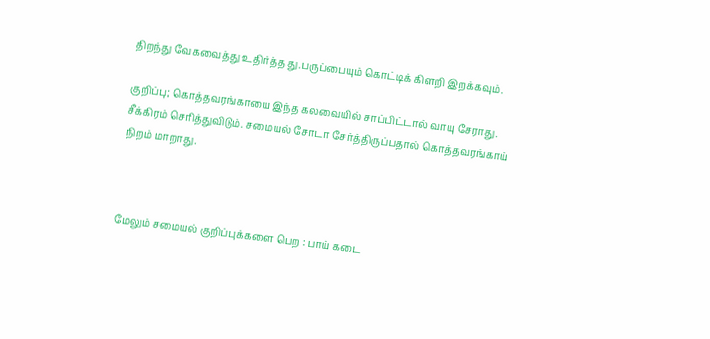திறந்து வேகவைத்து உதிர்த்த து.பருப்பையும் கொட்டிக் கிளறி இறக்கவும்.

குறிப்பு; கொத்தவரங்காயை இந்த கலவையில் சாப்பிட்டால் வாயு சேராது. சீக்கிரம் செரித்துவிடும். சமையல் சோடா சேர்த்திருப்பதால் கொத்தவரங்காய் நிறம் மாறாது.



மேலும் சமையல் குறிப்புக்களை பெற : பாய் கடை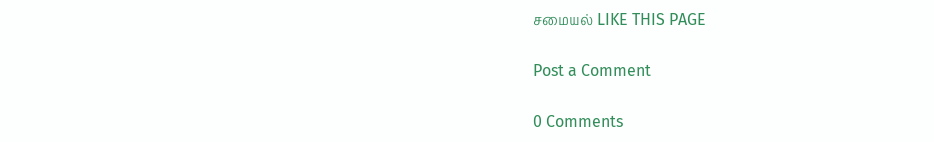சமையல் LIKE THIS PAGE

Post a Comment

0 Comments